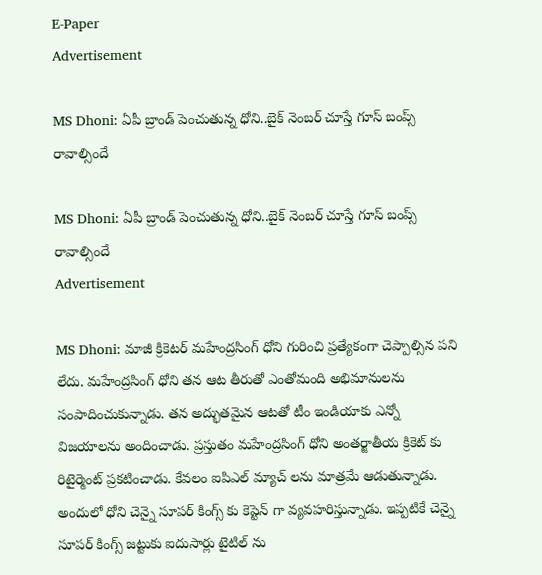E-Paper
Advertisement

MS Dhoni: ఏపీ బ్రాండ్ పెంచుతున్న ధోని..బైక్ నెంబ‌ర్ చూస్తే గూస్ బంప్స్‌ రావాల్సిందే

MS Dhoni: ఏపీ బ్రాండ్ పెంచుతున్న ధోని..బైక్ నెంబ‌ర్ చూస్తే గూస్ బంప్స్‌ రావాల్సిందే
Advertisement

MS Dhoni: మాజీ క్రికెటర్ మహేంద్రసింగ్ ధోని గురించి ప్రత్యేకంగా చెప్పాల్సిన పని లేదు. మహేంద్రసింగ్ ధోని తన ఆట తీరుతో ఎంతోమంది అభిమానులను సంపాదించుకున్నాడు. తన అద్భుతమైన ఆటతో టీం ఇండియాకు ఎన్నో విజయాలను అందించాడు. ప్రస్తుతం మహేంద్రసింగ్ ధోని అంతర్జాతీయ క్రికెట్ కు రిటైర్మెంట్ ప్రకటించాడు. కేవలం ఐపిఎల్ మ్యాచ్ లను మాత్రమే ఆడుతున్నాడు. అందులో ధోని చెన్నై సూపర్ కింగ్స్ కు కెప్టెన్ గా వ్యవహరిస్తున్నాడు. ఇప్పటికే చెన్నై సూపర్ కింగ్స్ జట్టుకు ఐదుసార్లు టైటిల్ ను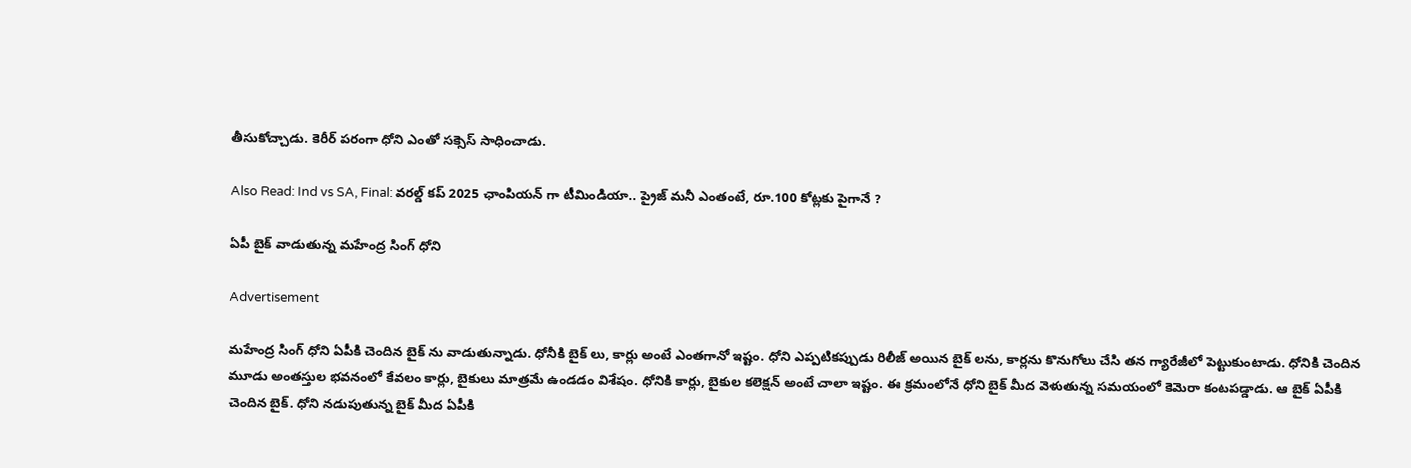తీసుకోచ్చాడు. కెరీర్ పరంగా ధోని ఎంతో సక్సెస్ సాధించాడు.

Also Read: Ind vs SA, Final: వ‌ర‌ల్డ్ క‌ప్ 2025 ఛాంపియ‌న్ గా టీమిండియా.. ప్రైజ్ మనీ ఎంతంటే, రూ.100 కోట్ల‌కు పైగానే ?

ఏపీ బైక్ వాడుతున్న మ‌హేంద్ర సింగ్‌ ధోని

Advertisement

మహేంద్ర సింగ్ ధోని ఏపీకి చెందిన బైక్ ను వాడుతున్నాడు. ధోనీకి బైక్ లు, కార్లు అంటే ఎంతగానో ఇష్టం. ధోని ఎప్పటికప్పుడు రిలీజ్ అయిన బైక్ లను, కార్లను కొనుగోలు చేసి తన గ్యారేజీలో పెట్టుకుంటాడు. ధోనికి చెందిన మూడు అంతస్తుల భవనంలో కేవలం కార్లు, బైకులు మాత్రమే ఉండడం విశేషం. ధోనికి కార్లు, బైకుల కలెక్షన్ అంటే చాలా ఇష్టం. ఈ క్రమంలోనే ధోని బైక్ మీద వెళుతున్న సమయంలో కెమెరా కంటపడ్డాడు. ఆ బైక్ ఏపీకి చెందిన బైక్. ధోని నడుపుతున్న బైక్ మీద ఏపీకి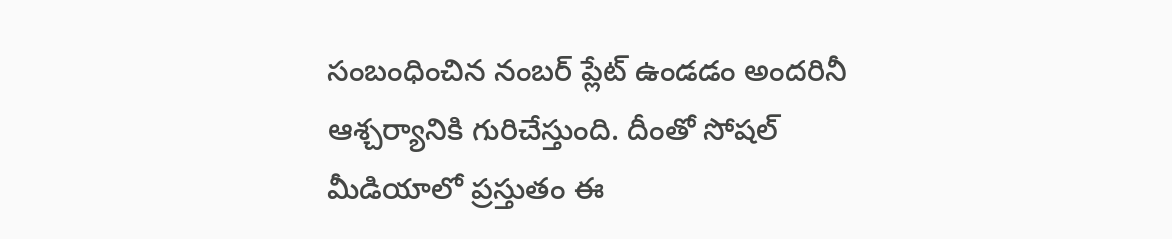సంబంధించిన నంబర్ ప్లేట్ ఉండడం అందరినీ ఆశ్చర్యానికి గురిచేస్తుంది. దీంతో సోషల్ మీడియాలో ప్రస్తుతం ఈ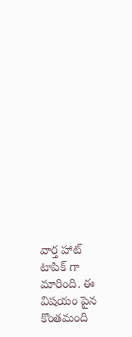వార్త హాట్ టాపిక్ గా మారింది. ఈ విషయం పైన కొంతమంది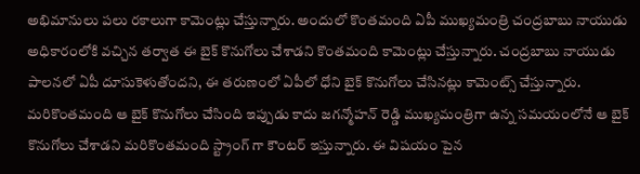అభిమానులు పలు రకాలుగా కామెంట్లు చేస్తున్నారు. అందులో కొంతమంది ఏపీ ముఖ్యమంత్రి చంద్రబాబు నాయుడు అధికారంలోకి వచ్చిన తర్వాత ఈ బైక్ కొనుగోలు చేశాడని కొంతమంది కామెంట్లు చేస్తున్నారు. చంద్ర‌బాబు నాయుడు పాల‌న‌లో ఏపీ దూసుకెళుతోంద‌ని, ఈ త‌రుణంలో ఏపీలో ధోని బైక్ కొనుగోలు చేసిన‌ట్లు కామెంట్స్ చేస్తున్నారు. మరికొంతమంది ఆ బైక్ కొనుగోలు చేసింది ఇప్పుడు కాదు జగన్మోహన్ రెడ్డి ముఖ్యమంత్రిగా ఉన్న సమయంలోనే ఆ బైక్ కొనుగోలు చేశాడని మరికొంతమంది స్ట్రాంగ్ గా కౌంటర్ ఇస్తున్నారు. ఈ విషయం పైన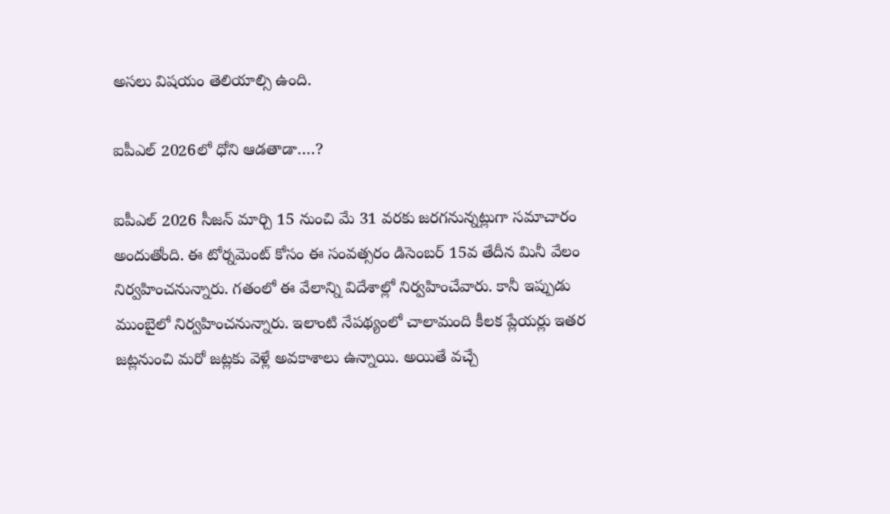అసలు విషయం తెలియాల్సి ఉంది.

ఐపీఎల్ 2026లో ధోని ఆడతాడా….?

ఐపీఎల్ 2026 సీజన్ మార్చి 15 నుంచి మే 31 వరకు జరగనున్నట్లుగా సమాచారం అందుతోంది. ఈ టోర్నమెంట్ కోసం ఈ సంవత్సరం డిసెంబర్ 15వ తేదీన మినీ వేలం నిర్వహించనున్నారు. గతంలో ఈ వేలాన్ని విదేశాల్లో నిర్వహించేవారు. కానీ ఇప్పుడు ముంబైలో నిర్వహించనున్నారు. ఇలాంటి నేపథ్యంలో చాలామంది కీలక ప్లేయర్లు ఇతర జట్లనుంచి మరో జట్లకు వెళ్లే అవకాశాలు ఉన్నాయి. అయితే వచ్చే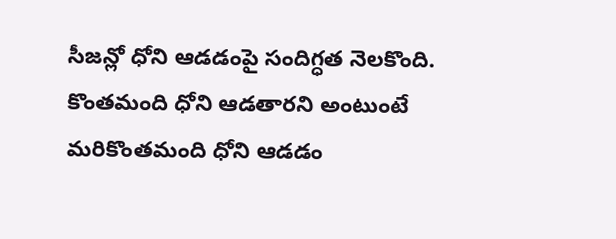సీజన్లో ధోని ఆడడంపై సందిగ్ధత నెలకొంది. కొంతమంది ధోని ఆడతారని అంటుంటే మరికొంతమంది ధోని ఆడడం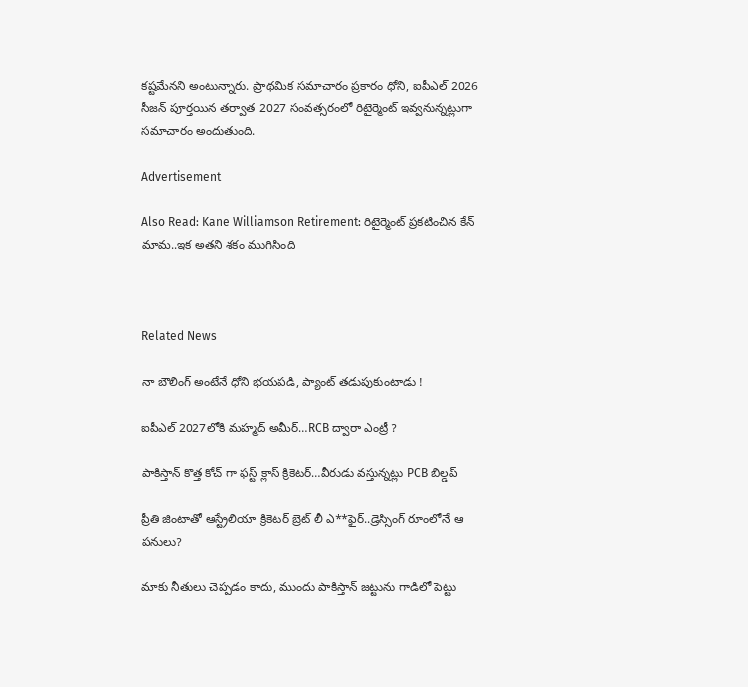కష్టమేనని అంటున్నారు. ప్రాథమిక సమాచారం ప్రకారం ధోని, ఐపీఎల్ 2026 సీజన్ పూర్తయిన తర్వాత 2027 సంవత్సరంలో రిటైర్మెంట్ ఇవ్వనున్నట్లుగా సమాచారం అందుతుంది.

Advertisement

Also Read: Kane Williamson Retirement: రిటైర్మెంట్ ప్ర‌క‌టించిన కేన్ మామ‌..ఇక అత‌ని శ‌కం ముగిసింది



Related News

నా బౌలింగ్ అంటేనే ధోని భ‌య‌ప‌డి, ప్యాంట్ త‌డుపుకుంటాడు !

ఐపీఎల్ 2027లోకి మహ్మద్ అమీర్…RCB ద్వారా ఎంట్రీ ?

పాకిస్తాన్ కొత్త‌ కోచ్ గా ఫ‌స్ట్ క్లాస్ క్రికెట‌ర్‌…వీరుడు వ‌స్తున్న‌ట్లు PCB బిల్డ‌ప్

ప్రీతి జింటాతో ఆస్ట్రేలియా క్రికెట‌ర్‌ బ్రెట్ లీ ఎ**ఫైర్‌..డ్రెస్సింగ్ రూంలోనే ఆ ప‌నులు?

మాకు నీతులు చెప్ప‌డం కాదు, ముందు పాకిస్తాన్ జ‌ట్టును గాడిలో పెట్టు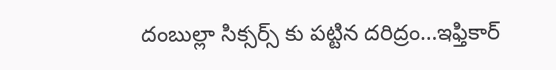దంబుల్లా సిక్సర్స్ కు ప‌ట్టిన ద‌రిద్రం…ఇఫ్తికార్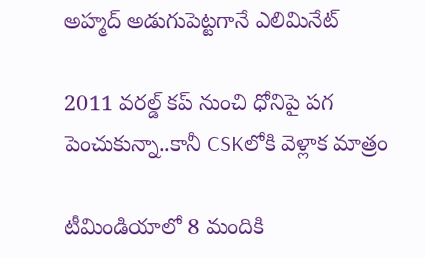అహ్మద్ అడుగుపెట్ట‌గానే ఎలిమినేట్

2011 వ‌ర‌ల్డ్ క‌ప్ నుంచి ధోనిపై ప‌గ పెంచుకున్నా..కానీ CSKలోకి వెళ్లాక మాత్రం

టీమిండియాలో 8 మందికి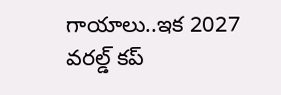గాయాలు..ఇక 2027 వ‌ర‌ల్డ్ క‌ప్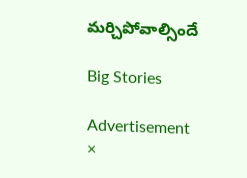మ‌ర్చిపోవాల్సిందే

Big Stories

Advertisement
×